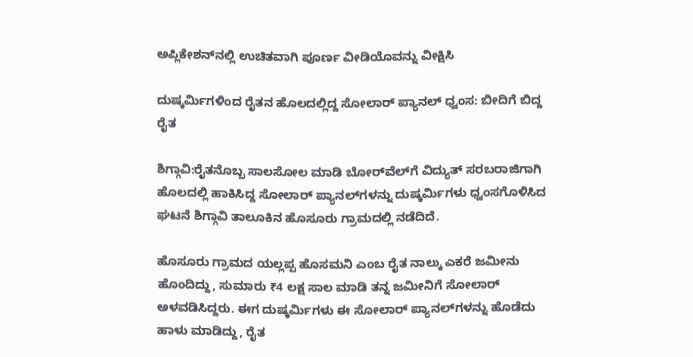ಅಪ್ಲಿಕೇಶನ್‌ನಲ್ಲಿ ಉಚಿತವಾಗಿ ಪೂರ್ಣ ವೀಡಿಯೊವನ್ನು ವೀಕ್ಷಿಸಿ

ದುಷ್ಕರ್ಮಿಗಳಿಂದ ರೈತನ ಹೊಲದಲ್ಲಿದ್ದ ಸೋಲಾರ್ ಪ್ಯಾನಲ್ ಧ್ವಂಸ: ಬೀದಿಗೆ ಬಿದ್ದ ರೈತ

ಶಿಗ್ಗಾವಿ:ರೈತನೊಬ್ಬ ಸಾಲಸೋಲ ಮಾಡಿ ಬೋರ್‌ವೆಲ್‌ಗೆ ವಿದ್ಯುತ್ ಸರಬರಾಜಿಗಾಗಿ ಹೊಲದಲ್ಲಿ ಹಾಕಿಸಿದ್ದ ಸೋಲಾರ್ ಪ್ಯಾನಲ್‌ಗಳನ್ನು ದುಷ್ಕರ್ಮಿಗಳು ಧ್ವಂಸಗೊಳಿಸಿದ ಘಟನೆ ಶಿಗ್ಗಾವಿ ತಾಲೂಕಿನ ಹೊಸೂರು ಗ್ರಾಮದಲ್ಲಿ ನಡೆದಿದೆ.

ಹೊಸೂರು ಗ್ರಾಮದ ಯಲ್ಲಪ್ಪ ಹೊಸಮನಿ ಎಂಬ ರೈತ ನಾಲ್ಕು ಎಕರೆ ಜಮೀನು ಹೊಂದಿದ್ದು, ಸುಮಾರು ₹4 ಲಕ್ಷ ಸಾಲ ಮಾಡಿ ತನ್ನ ಜಮೀನಿಗೆ ಸೋಲಾರ್ ಅಳವಡಿಸಿದ್ದರು. ಈಗ ದುಷ್ಕರ್ಮಿಗಳು ಈ ಸೋಲಾರ್ ಪ್ಯಾನಲ್‌ಗಳನ್ನು ಹೊಡೆದು ಹಾಳು ಮಾಡಿದ್ದು, ರೈತ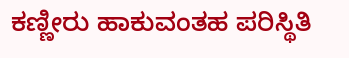ಕಣ್ಣೀರು ಹಾಕುವಂತಹ ಪರಿಸ್ಥಿತಿ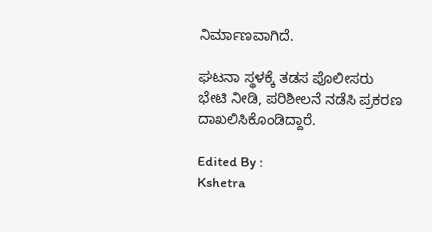ನಿರ್ಮಾಣವಾಗಿದೆ.

ಘಟನಾ ಸ್ಥಳಕ್ಕೆ ತಡಸ ಪೊಲೀಸರು ಭೇಟಿ ನೀಡಿ, ಪರಿಶೀಲನೆ ನಡೆಸಿ ಪ್ರಕರಣ ದಾಖಲಿಸಿಕೊಂಡಿದ್ದಾರೆ.

Edited By :
Kshetra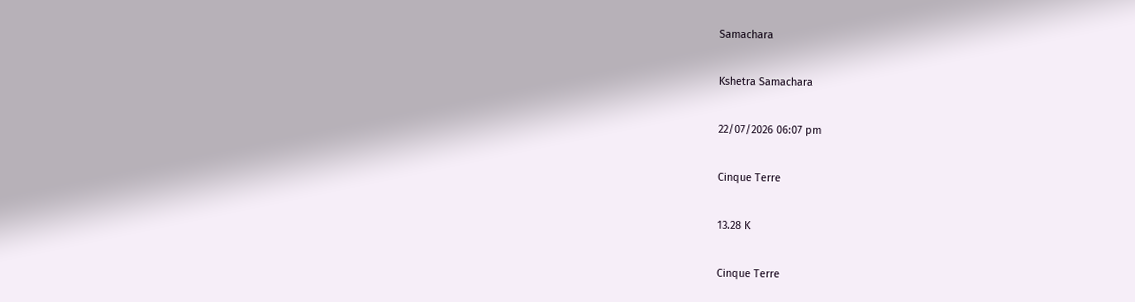Samachara

Kshetra Samachara

22/07/2026 06:07 pm

Cinque Terre

13.28 K

Cinque Terre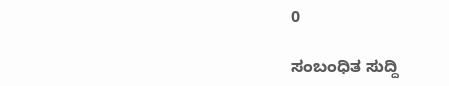0

ಸಂಬಂಧಿತ ಸುದ್ದಿ